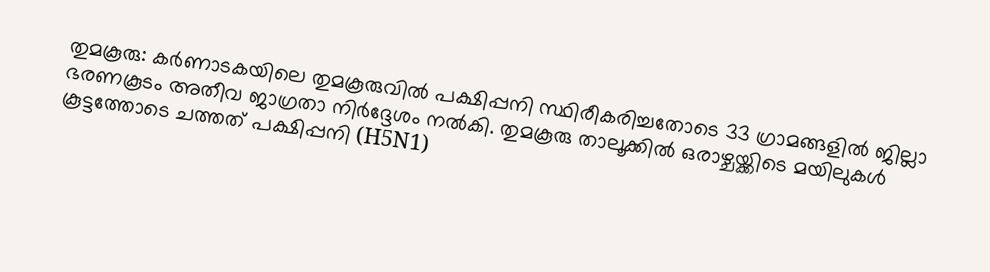തുമകൂരു: കർണാടകയിലെ തുമകൂരുവിൽ പക്ഷിപ്പനി സ്ഥിരീകരിച്ചതോടെ 33 ഗ്രാമങ്ങളിൽ ജില്ലാ ഭരണകൂടം അതീവ ജാഗ്രതാ നിർദ്ദേശം നൽകി. തുമകൂരു താലൂക്കിൽ ഒരാഴ്ചയ്ക്കിടെ മയിലുകൾ കൂട്ടത്തോടെ ചത്തത് പക്ഷിപ്പനി (H5N1)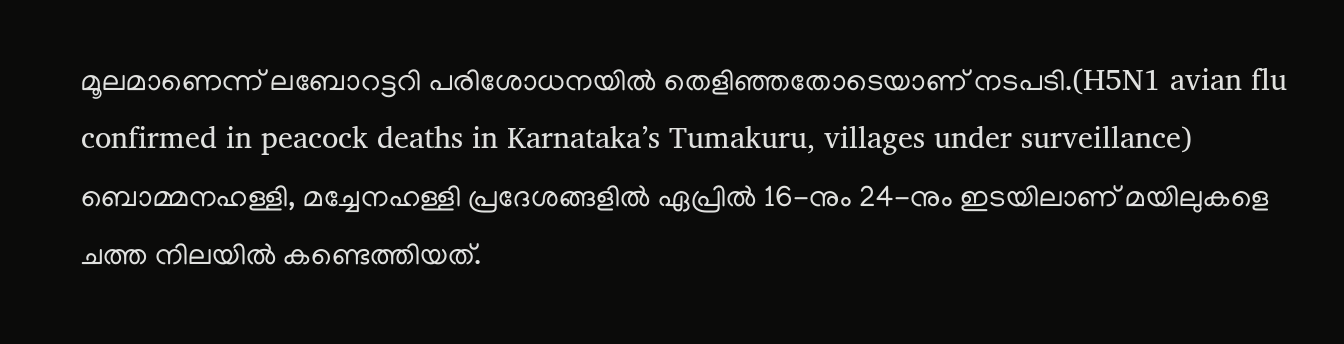മൂലമാണെന്ന് ലബോറട്ടറി പരിശോധനയിൽ തെളിഞ്ഞതോടെയാണ് നടപടി.(H5N1 avian flu confirmed in peacock deaths in Karnataka’s Tumakuru, villages under surveillance)
ബൊമ്മനഹള്ളി, മച്ചേനഹള്ളി പ്രദേശങ്ങളിൽ ഏപ്രിൽ 16-നും 24-നും ഇടയിലാണ് മയിലുകളെ ചത്ത നിലയിൽ കണ്ടെത്തിയത്.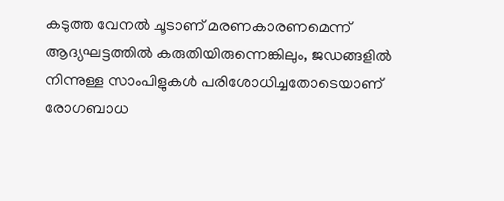കടുത്ത വേനൽ ചൂടാണ് മരണകാരണമെന്ന് ആദ്യഘട്ടത്തിൽ കരുതിയിരുന്നെങ്കിലും, ജഡങ്ങളിൽ നിന്നുള്ള സാംപിളുകൾ പരിശോധിച്ചതോടെയാണ് രോഗബാധ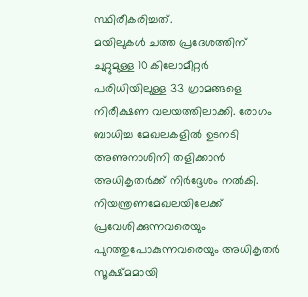സ്ഥിരീകരിച്ചത്.
മയിലുകൾ ചത്ത പ്രദേശത്തിന് ചുറ്റുമുള്ള 10 കിലോമീറ്റർ പരിധിയിലുള്ള 33 ഗ്രാമങ്ങളെ നിരീക്ഷണ വലയത്തിലാക്കി. രോഗം ബാധിച്ച മേഖലകളിൽ ഉടനടി അണുനാശിനി തളിക്കാൻ അധികൃതർക്ക് നിർദ്ദേശം നൽകി. നിയന്ത്രണമേഖലയിലേക്ക് പ്രവേശിക്കുന്നവരെയും പുറത്തുപോകുന്നവരെയും അധികൃതർ സൂക്ഷ്മമായി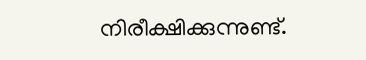നിരീക്ഷിക്കുന്നുണ്ട്.